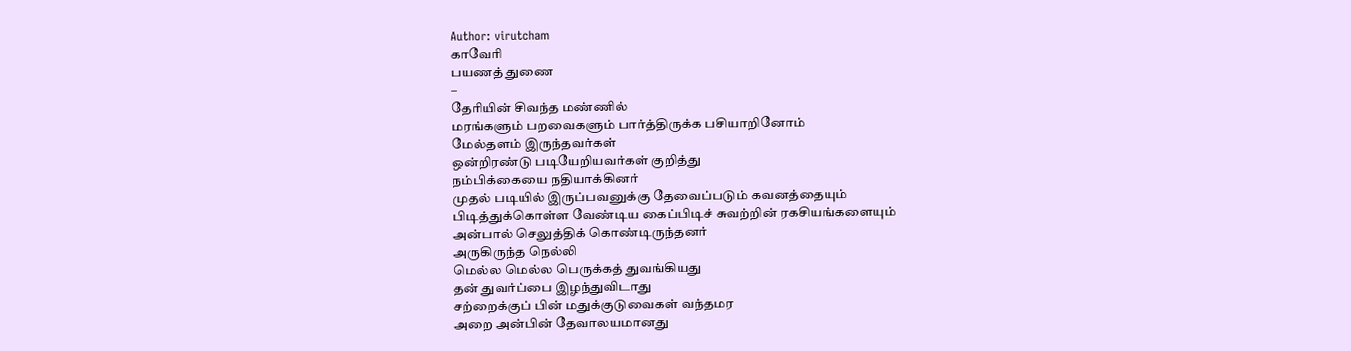Author: virutcham
காவேரி
பயணத் துணை
–
தேரியின் சிவந்த மண்ணில்
மரங்களும் பறவைகளும் பார்த்திருக்க பசியாறினோம்
மேல்தளம் இருந்தவர்கள்
ஒன்றிரண்டு படியேறியவர்கள் குறித்து
நம்பிக்கையை நதியாக்கினர்
முதல் படியில் இருப்பவனுக்கு தேவைப்படும் கவனத்தையும்
பிடித்துக்கொள்ள வேண்டிய கைப்பிடிச் சுவற்றின் ரகசியங்களையும்
அன்பால் செலுத்திக் கொண்டிருந்தனர்
அருகிருந்த நெல்லி
மெல்ல மெல்ல பெருக்கத் துவங்கியது
தன் துவர்ப்பை இழந்துவிடாது
சற்றைக்குப் பின் மதுக்குடுவைகள் வந்தமர
அறை அன்பின் தேவாலயமானது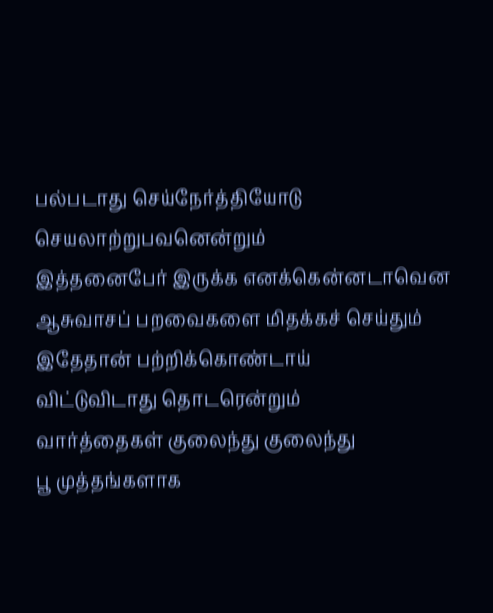பல்படாது செய்நேர்த்தியோடு செயலாற்றுபவனென்றும்
இத்தனைபேர் இருக்க எனக்கென்னடாவென
ஆசுவாசப் பறவைகளை மிதக்கச் செய்தும்
இதேதான் பற்றிக்கொண்டாய்
விட்டுவிடாது தொடரென்றும்
வார்த்தைகள் குலைந்து குலைந்து
பூ முத்தங்களாக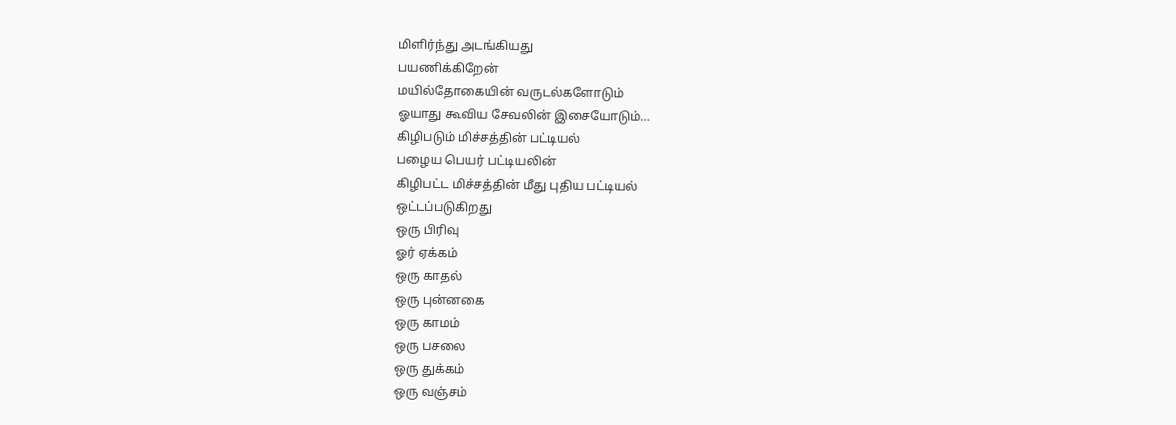மிளிர்ந்து அடங்கியது
பயணிக்கிறேன்
மயில்தோகையின் வருடல்களோடும்
ஓயாது கூவிய சேவலின் இசையோடும்…
கிழிபடும் மிச்சத்தின் பட்டியல்
பழைய பெயர் பட்டியலின்
கிழிபட்ட மிச்சத்தின் மீது புதிய பட்டியல்
ஒட்டப்படுகிறது
ஒரு பிரிவு
ஓர் ஏக்கம்
ஒரு காதல்
ஒரு புன்னகை
ஒரு காமம்
ஒரு பசலை
ஒரு துக்கம்
ஒரு வஞ்சம்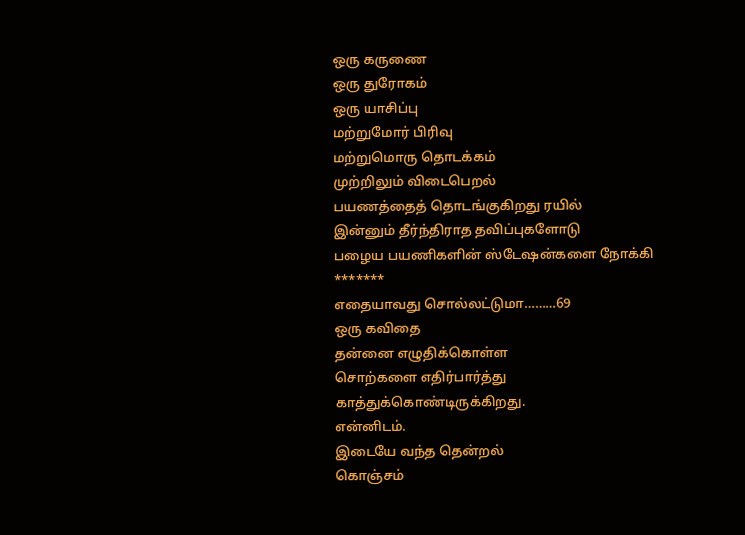ஒரு கருணை
ஒரு துரோகம்
ஒரு யாசிப்பு
மற்றுமோர் பிரிவு
மற்றுமொரு தொடக்கம்
முற்றிலும் விடைபெறல்
பயணத்தைத் தொடங்குகிறது ரயில்
இன்னும் தீர்ந்திராத தவிப்புகளோடு
பழைய பயணிகளின் ஸ்டேஷன்களை நோக்கி
*******
எதையாவது சொல்லட்டுமா………69
ஒரு கவிதை
தன்னை எழுதிக்கொள்ள
சொற்களை எதிர்பார்த்து
காத்துக்கொண்டிருக்கிறது.
என்னிடம்.
இடையே வந்த தென்றல்
கொஞ்சம்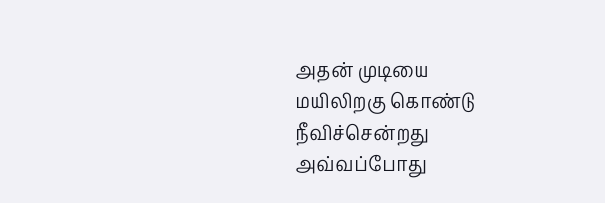அதன் முடியை
மயிலிறகு கொண்டு
நீவிச்சென்றது
அவ்வப்போது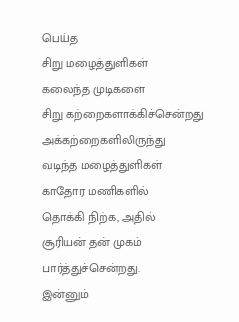பெய்த
சிறு மழைத்துளிகள்
கலைந்த முடிகளை
சிறு கற்றைகளாக்கிச்சென்றது
அக்கற்றைகளிலிருந்து
வடிந்த மழைத்துளிகள்
காதோர மணிகளில்
தொக்கி நிற்க, அதில்
சூரியன் தன் முகம்
பார்த்துச்சென்றது.
இன்னும்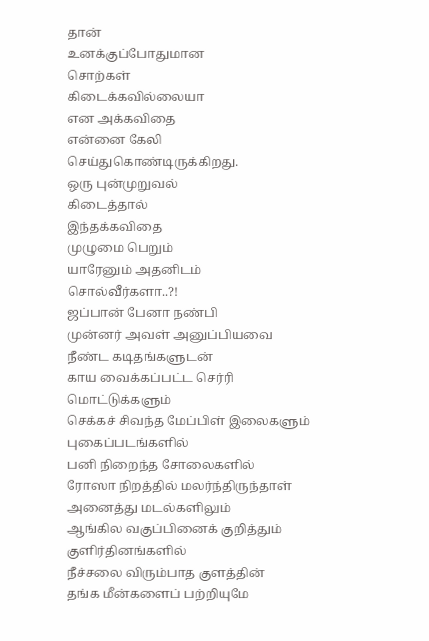தான்
உனக்குப்போதுமான
சொற்கள்
கிடைக்கவில்லையா
என அக்கவிதை
என்னை கேலி
செய்துகொண்டிருக்கிறது.
ஒரு புன்முறுவல்
கிடைத்தால்
இந்தக்கவிதை
முழுமை பெறும்
யாரேனும் அதனிடம்
சொல்வீர்களா..?!
ஜப்பான் பேனா நண்பி
முன்னர் அவள் அனுப்பியவை
நீண்ட கடிதங்களுடன்
காய வைக்கப்பட்ட செர்ரி மொட்டுக்களும்
செக்கச் சிவந்த மேப்பிள் இலைகளும்
புகைப்படங்களில்
பனி நிறைந்த சோலைகளில்
ரோஸா நிறத்தில் மலர்ந்திருந்தாள்
அனைத்து மடல்களிலும்
ஆங்கில வகுப்பினைக் குறித்தும்
குளிர்தினங்களில்
நீச்சலை விரும்பாத குளத்தின்
தங்க மீன்களைப் பற்றியுமே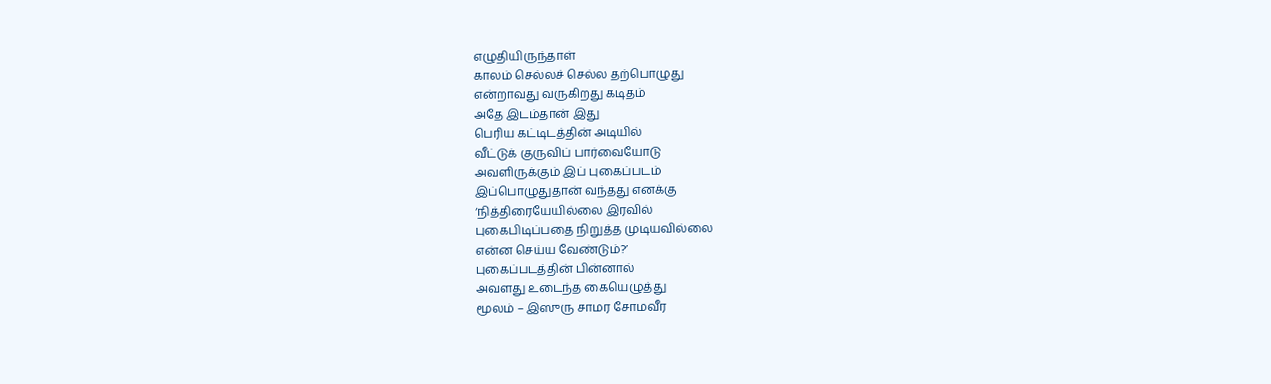எழுதியிருந்தாள்
காலம் செல்லச் செல்ல தற்பொழுது
என்றாவது வருகிறது கடிதம்
அதே இடம்தான் இது
பெரிய கட்டிடத்தின் அடியில்
வீட்டுக் குருவிப் பார்வையோடு
அவளிருக்கும் இப் புகைப்படம்
இப்பொழுதுதான் வந்தது எனக்கு
‘நித்திரையேயில்லை இரவில்
புகைபிடிப்பதை நிறுத்த முடியவில்லை
என்ன செய்ய வேண்டும்?’
புகைப்படத்தின் பின்னால்
அவளது உடைந்த கையெழுத்து
மூலம் – இஸுரு சாமர சோமவீர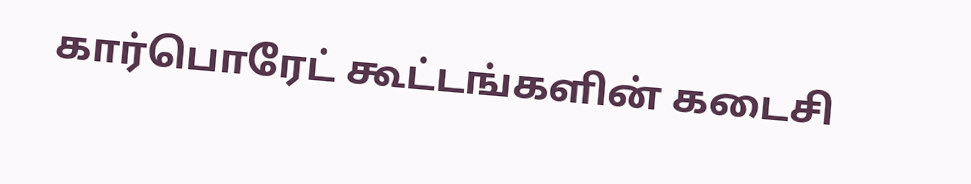கார்பொரேட் கூட்டங்களின் கடைசி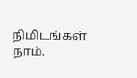நிமிடங்கள்
நாம்.